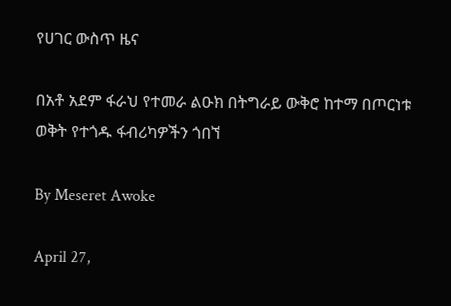የሀገር ውስጥ ዜና

በአቶ አደም ፋራህ የተመራ ልዑክ በትግራይ ውቅሮ ከተማ በጦርነቱ ወቅት የተጎዱ ፋብሪካዎችን ጎበኘ

By Meseret Awoke

April 27,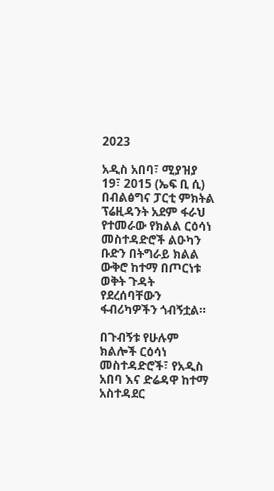2023

አዲስ አበባ፣ ሚያዝያ 19፣ 2015 (ኤፍ ቢ ሲ) በብልፅግና ፓርቲ ምክትል ፕሬዚዳንት አደም ፋራህ የተመራው የክልል ርዕሳነ መስተዳድሮች ልዑካን ቡድን በትግራይ ክልል ውቅሮ ከተማ በጦርነቱ ወቅት ጉዳት የደረሰባቸውን ፋብሪካዎችን ጎብኝቷል።

በጉብኝቱ የሁሉም ክልሎች ርዕሳነ መስተዳድሮች፣ የአዲስ አበባ እና ድሬዳዋ ከተማ አስተዳደር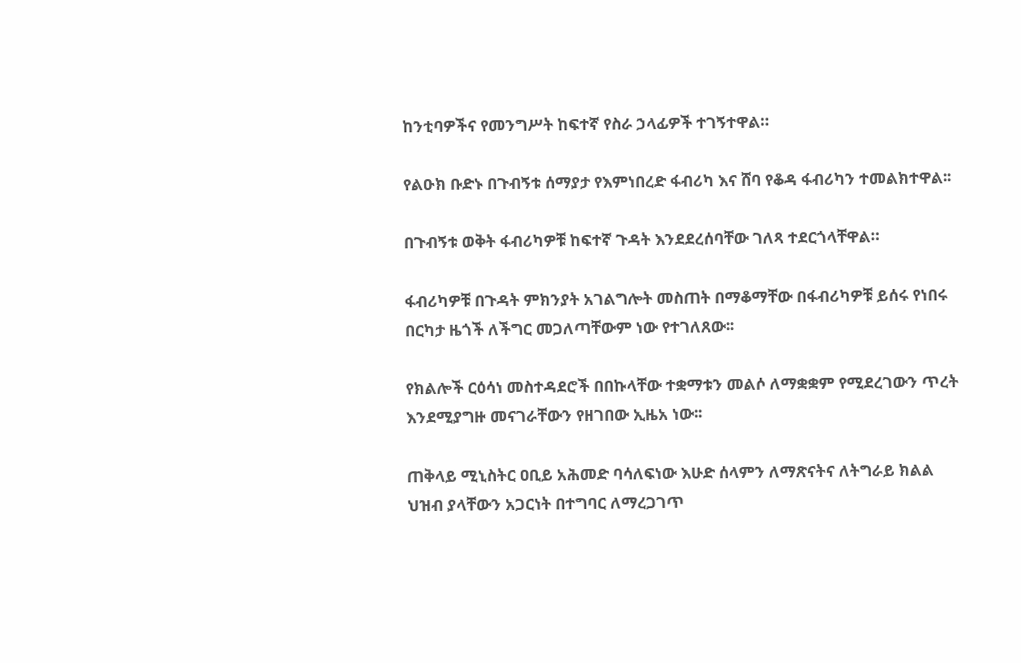ከንቲባዎችና የመንግሥት ከፍተኛ የስራ ኃላፊዎች ተገኝተዋል።

የልዑክ ቡድኑ በጉብኝቱ ሰማያታ የእምነበረድ ፋብሪካ እና ሸባ የቆዳ ፋብሪካን ተመልክተዋል፡፡

በጉብኝቱ ወቅት ፋብሪካዎቹ ከፍተኛ ጉዳት እንደደረሰባቸው ገለጻ ተደርጎላቸዋል።

ፋብሪካዎቹ በጉዳት ምክንያት አገልግሎት መስጠት በማቆማቸው በፋብሪካዎቹ ይሰሩ የነበሩ በርካታ ዜጎች ለችግር መጋለጣቸውም ነው የተገለጸው፡፡

የክልሎች ርዕሳነ መስተዳደሮች በበኩላቸው ተቋማቱን መልሶ ለማቋቋም የሚደረገውን ጥረት እንደሚያግዙ መናገራቸውን የዘገበው ኢዜአ ነው፡፡

ጠቅላይ ሚኒስትር ዐቢይ አሕመድ ባሳለፍነው እሁድ ሰላምን ለማጽናትና ለትግራይ ክልል ህዝብ ያላቸውን አጋርነት በተግባር ለማረጋገጥ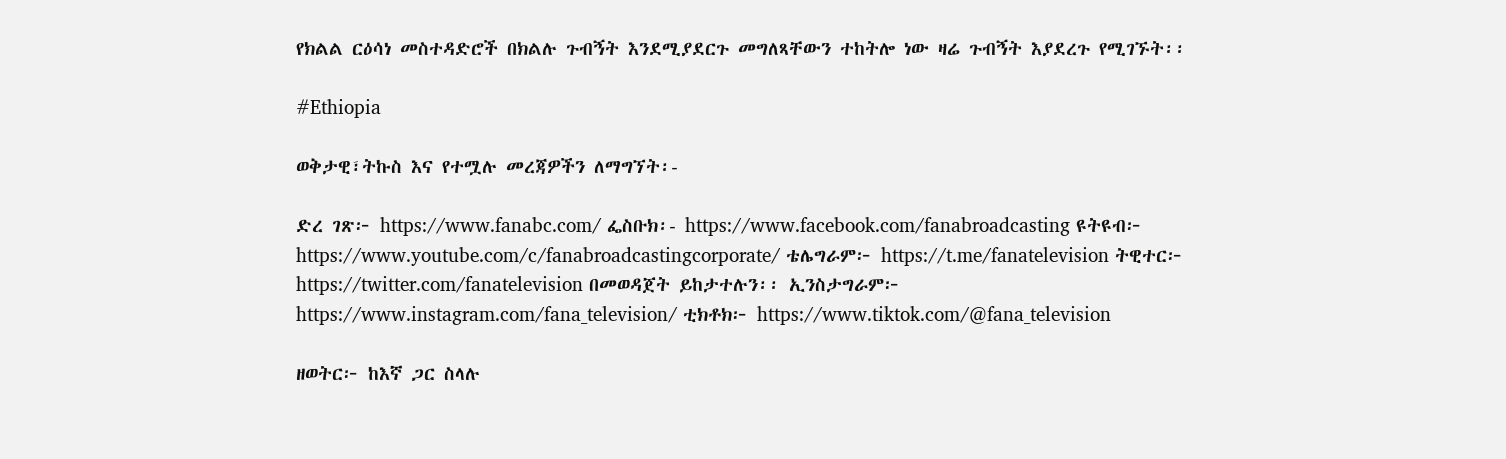የክልል ርዕሳነ መስተዳድሮች በክልሉ ጉብኝት እንደሚያደርጉ መግለጻቸውን ተከትሎ ነው ዛሬ ጉብኝት እያደረጉ የሚገኙት፡፡

#Ethiopia

ወቅታዊ፣ትኩስ እና የተሟሉ መረጃዎችን ለማግኘት፡-

ድረ ገጽ፦ https://www.fanabc.com/ ፌስቡክ፡- https://www.facebook.com/fanabroadcasting ዩትዩብ፦ https://www.youtube.com/c/fanabroadcastingcorporate/ ቴሌግራም፦ https://t.me/fanatelevision ትዊተር፦ https://twitter.com/fanatelevision በመወዳጀት ይከታተሉን፡፡ ኢንስታግራም፦ https://www.instagram.com/fana_television/ ቲክቶክ፦ https://www.tiktok.com/@fana_television

ዘወትር፦ ከእኛ ጋር ስላሉ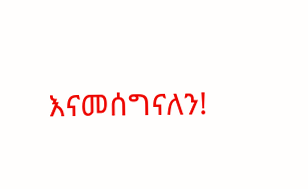እናመሰግናለን!